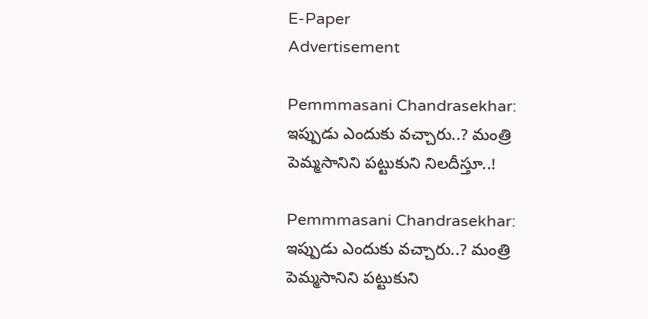E-Paper
Advertisement

Pemmmasani Chandrasekhar: ఇప్పుడు ఎందుకు వచ్చారు..? మంత్రి పెమ్మసానిని పట్టుకుని నిలదీస్తూ..!

Pemmmasani Chandrasekhar: ఇప్పుడు ఎందుకు వచ్చారు..? మంత్రి పెమ్మసానిని పట్టుకుని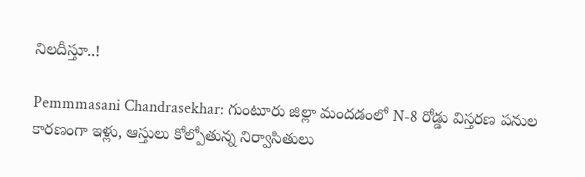నిలదీస్తూ..!

Pemmmasani Chandrasekhar: గుంటూరు జిల్లా మందడంలో N-8 రోడ్డు విస్తరణ పనుల కారణంగా ఇళ్లు, ఆస్తులు కోల్పోతున్న నిర్వాసితులు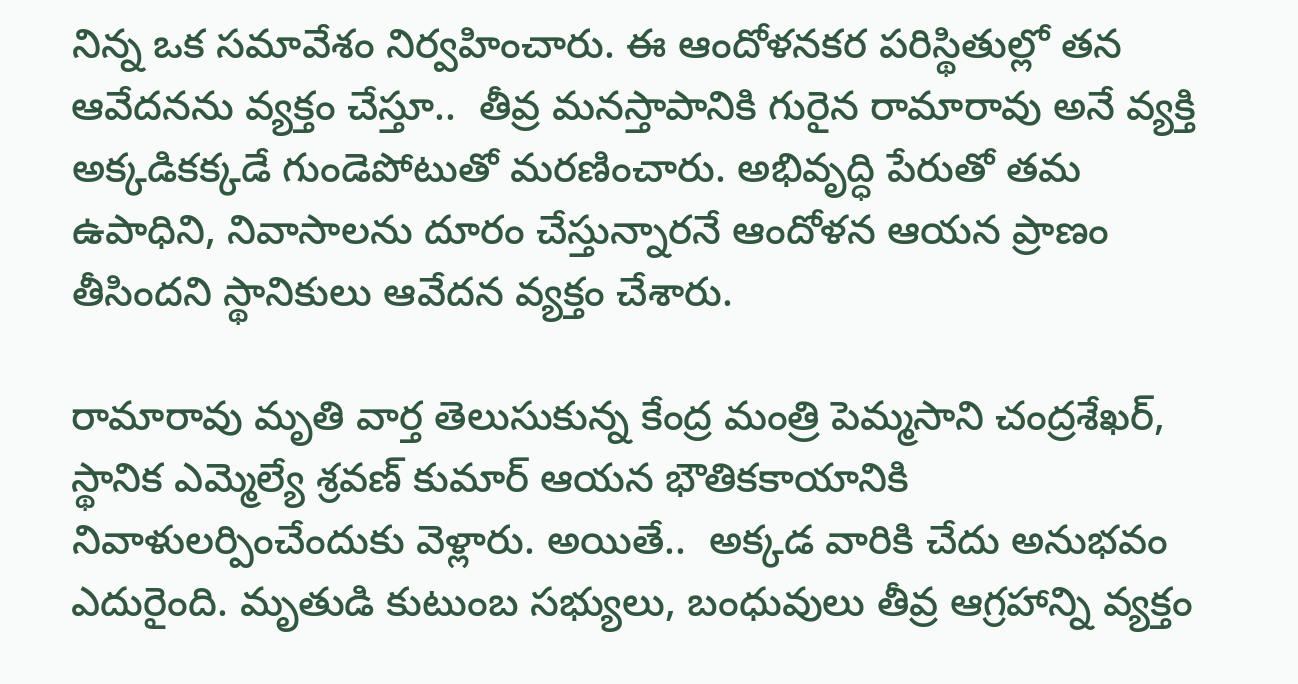నిన్న ఒక సమావేశం నిర్వహించారు. ఈ ఆందోళనకర పరిస్థితుల్లో తన ఆవేదనను వ్యక్తం చేస్తూ..  తీవ్ర మనస్తాపానికి గురైన రామారావు అనే వ్యక్తి అక్కడికక్కడే గుండెపోటుతో మరణించారు. అభివృద్ధి పేరుతో తమ ఉపాధిని, నివాసాలను దూరం చేస్తున్నారనే ఆందోళన ఆయన ప్రాణం తీసిందని స్థానికులు ఆవేదన వ్యక్తం చేశారు.

రామారావు మృతి వార్త తెలుసుకున్న కేంద్ర మంత్రి పెమ్మసాని చంద్రశేఖర్‌, స్థానిక ఎమ్మెల్యే శ్రవణ్ కుమార్ ఆయన భౌతికకాయానికి నివాళులర్పించేందుకు వెళ్లారు. అయితే..  అక్కడ వారికి చేదు అనుభవం ఎదురైంది. మృతుడి కుటుంబ సభ్యులు, బంధువులు తీవ్ర ఆగ్రహాన్ని వ్యక్తం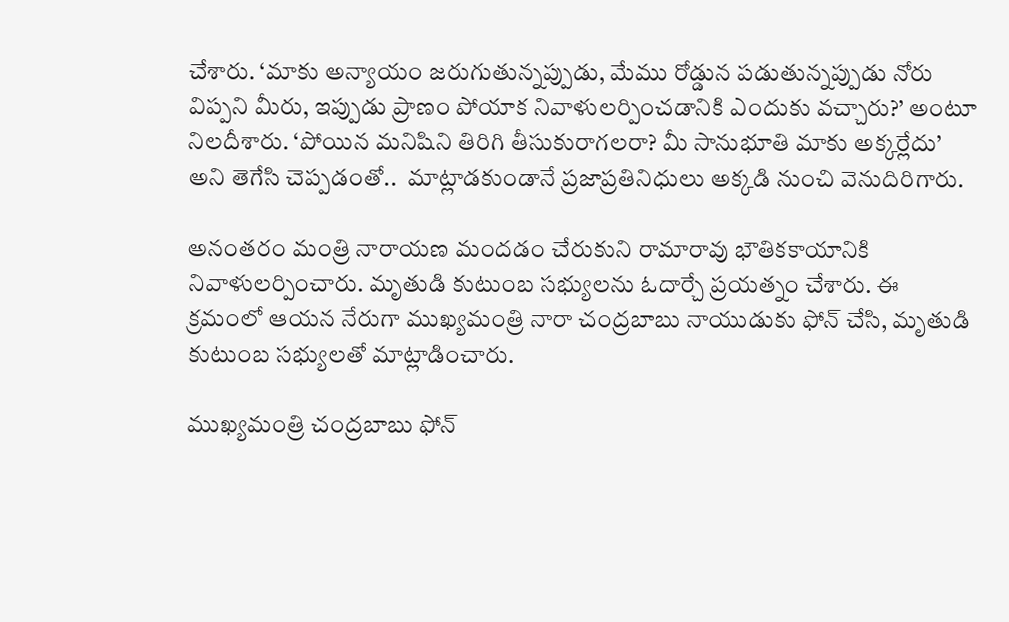చేశారు. ‘మాకు అన్యాయం జరుగుతున్నప్పుడు, మేము రోడ్డున పడుతున్నప్పుడు నోరు విప్పని మీరు, ఇప్పుడు ప్రాణం పోయాక నివాళులర్పించడానికి ఎందుకు వచ్చారు?’ అంటూ నిలదీశారు. ‘పోయిన మనిషిని తిరిగి తీసుకురాగలరా? మీ సానుభూతి మాకు అక్కర్లేదు’ అని తెగేసి చెప్పడంతో..  మాట్లాడకుండానే ప్రజాప్రతినిధులు అక్కడి నుంచి వెనుదిరిగారు.

అనంతరం మంత్రి నారాయణ మందడం చేరుకుని రామారావు భౌతికకాయానికి నివాళులర్పించారు. మృతుడి కుటుంబ సభ్యులను ఓదార్చే ప్రయత్నం చేశారు. ఈ క్రమంలో ఆయన నేరుగా ముఖ్యమంత్రి నారా చంద్రబాబు నాయుడుకు ఫోన్ చేసి, మృతుడి కుటుంబ సభ్యులతో మాట్లాడించారు.

ముఖ్యమంత్రి చంద్రబాబు ఫోన్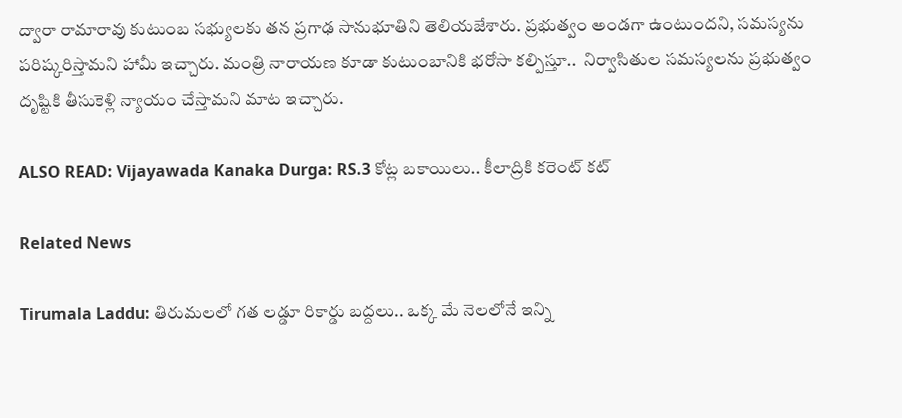ద్వారా రామారావు కుటుంబ సభ్యులకు తన ప్రగాఢ సానుభూతిని తెలియజేశారు. ప్రభుత్వం అండగా ఉంటుందని, సమస్యను పరిష్కరిస్తామని హామీ ఇచ్చారు. మంత్రి నారాయణ కూడా కుటుంబానికి భరోసా కల్పిస్తూ..  నిర్వాసితుల సమస్యలను ప్రభుత్వం దృష్టికి తీసుకెళ్లి న్యాయం చేస్తామని మాట ఇచ్చారు.

ALSO READ: Vijayawada Kanaka Durga: RS.3 కోట్ల బకాయిలు.. కీలాద్రికి కరెంట్ కట్

Related News

Tirumala Laddu: తిరుమలలో గత లడ్డూ రికార్డు బద్దలు.. ఒక్క మే నెలలోనే ఇన్ని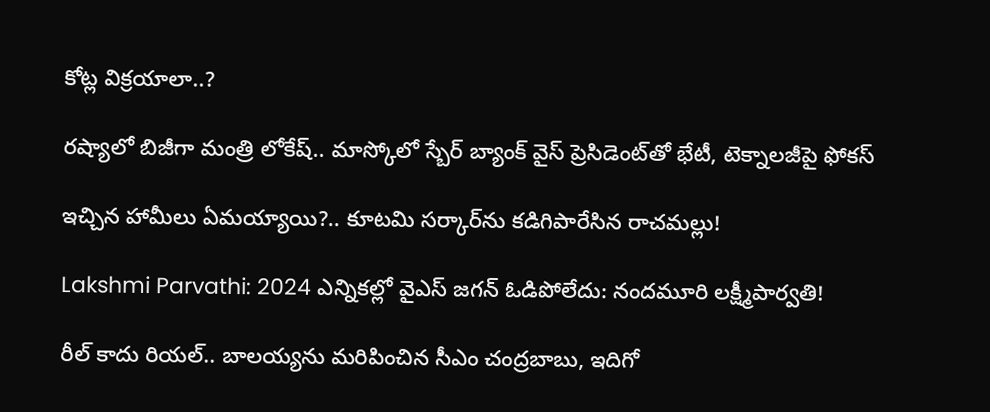కోట్ల విక్రయాలా..?

రష్యాలో బిజీగా మంత్రి లోకేష్.. మాస్కోలో స్బేర్‌ బ్యాంక్ వైస్ ప్రెసిడెంట్‌తో భేటీ, టెక్నాలజీపై ఫోకస్

ఇచ్చిన హామీలు ఏమయ్యాయి?.. కూటమి సర్కార్‌ను కడిగిపారేసిన రాచమల్లు!

Lakshmi Parvathi: 2024 ఎన్నికల్లో వైఎస్ జగన్ ఓడిపోలేదు: నందమూరి లక్ష్మీపార్వతి!

రీల్ కాదు రియల్.. బాలయ్యను మరిపించిన సీఎం చంద్రబాబు, ఇదిగో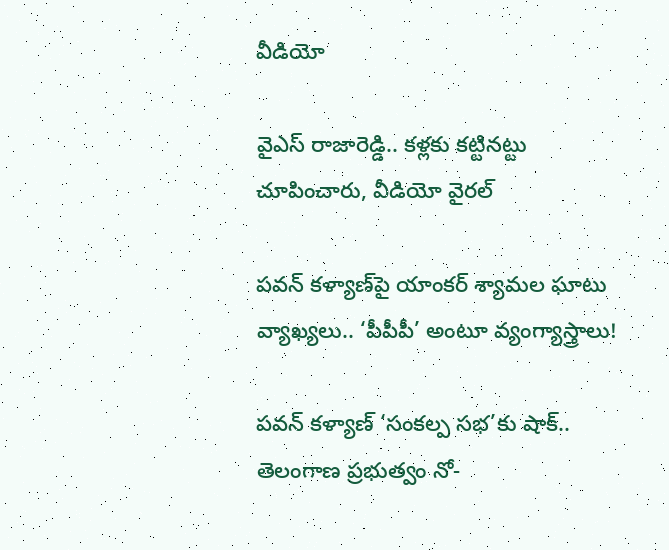వీడియో

వైఎస్ రాజారెడ్డి.. కళ్లకు కట్టినట్టు చూపించారు, వీడియో వైరల్

పవన్ కళ్యాణ్‌పై యాంకర్ శ్యామల ఘాటు వ్యాఖ్యలు.. ‘పీపీపీ’ అంటూ వ్యంగ్యాస్త్రాలు!

పవన్ కళ్యాణ్ ‘సంకల్ప సభ’కు షాక్.. తెలంగాణ ప్రభుత్వం నో-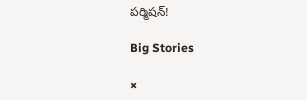పర్మిషన్!

Big Stories

×